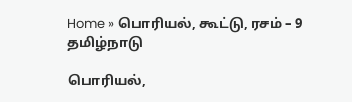Home » பொரியல், கூட்டு, ரசம் – 9
தமிழ்நாடு

பொரியல்,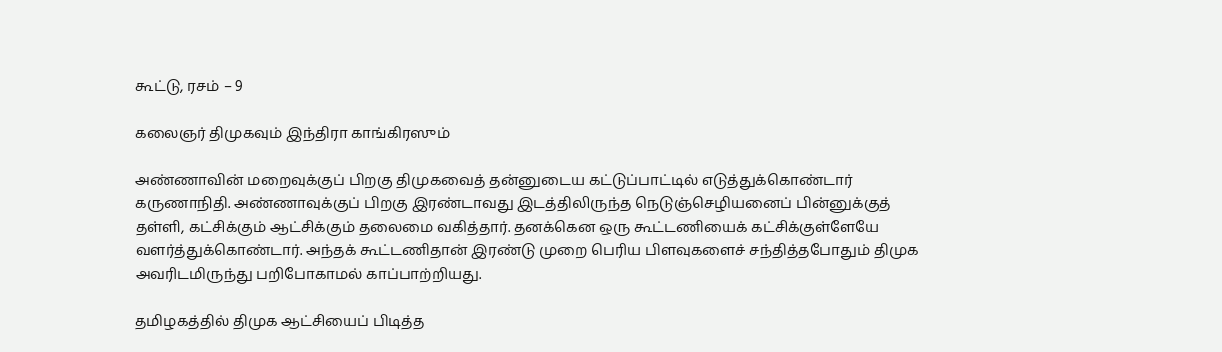கூட்டு, ரசம் – 9

கலைஞர் திமுகவும் இந்திரா காங்கிரஸும்

அண்ணாவின் மறைவுக்குப் பிறகு திமுகவைத் தன்னுடைய கட்டுப்பாட்டில் எடுத்துக்கொண்டார் கருணாநிதி. அண்ணாவுக்குப் பிறகு இரண்டாவது இடத்திலிருந்த நெடுஞ்செழியனைப் பின்னுக்குத் தள்ளி, கட்சிக்கும் ஆட்சிக்கும் தலைமை வகித்தார். தனக்கென ஒரு கூட்டணியைக் கட்சிக்குள்ளேயே வளர்த்துக்கொண்டார். அந்தக் கூட்டணிதான் இரண்டு முறை பெரிய பிளவுகளைச் சந்தித்தபோதும் திமுக அவரிடமிருந்து பறிபோகாமல் காப்பாற்றியது.

தமிழகத்தில் திமுக ஆட்சியைப் பிடித்த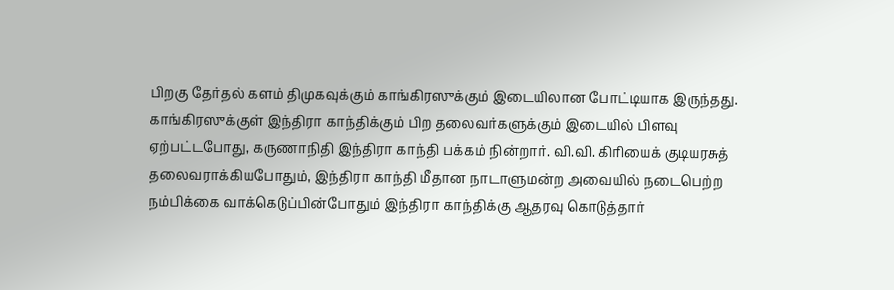பிறகு தேர்தல் களம் திமுகவுக்கும் காங்கிரஸுக்கும் இடையிலான போட்டியாக இருந்தது. காங்கிரஸுக்குள் இந்திரா காந்திக்கும் பிற தலைவர்களுக்கும் இடையில் பிளவு ஏற்பட்டபோது, கருணாநிதி இந்திரா காந்தி பக்கம் நின்றார். வி.வி. கிரியைக் குடியரசுத் தலைவராக்கியபோதும், இந்திரா காந்தி மீதான நாடாளுமன்ற அவையில் நடைபெற்ற நம்பிக்கை வாக்கெடுப்பின்போதும் இந்திரா காந்திக்கு ஆதரவு கொடுத்தார்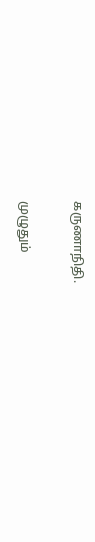கருணாநிதி.

முழுதும்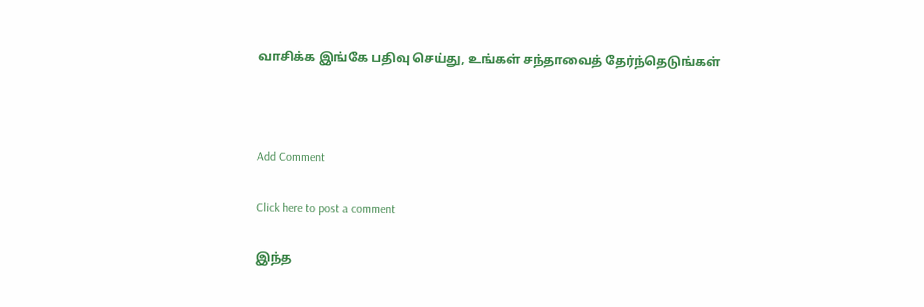வாசிக்க இங்கே பதிவு செய்து, உங்கள் சந்தாவைத் தேர்ந்தெடுங்கள்



Add Comment

Click here to post a comment

இந்த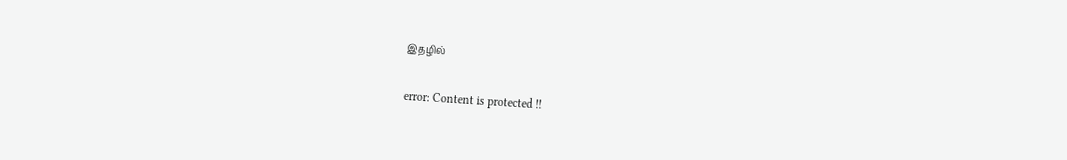இதழில்

error: Content is protected !!